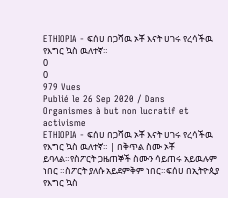ETHIOPIA - ፍሰሀ በጋሻዉ ኦቾ እናት ሀገሩ የረሳችዉ የእግር ኳስ ዉለተኛ።
0
0
979 Vues
Publié le 26 Sep 2020 / Dans
Organismes à but non lucratif et activisme
ETHIOPIA - ፍሰሀ በጋሻዉ ኦቾ እናት ሀገሩ የረሳችዉ የእግር ኳስ ዉለተኛ። | በቅጥል ስሙ ኦቾ ይባላል።የስፖርት ጋዜጠኞች ስሙን ሳይጠሩ አይዉሉም ነበር ።ስፖርት ያለሱ አይደምቅም ነበር።ፍሰሀ በኢትዮጲያ የእግር ኳስ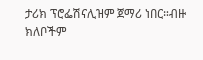ታሪክ ፕሮፌሽናሊዝም ጀማሪ ነበር።ብዙ ክለቦችም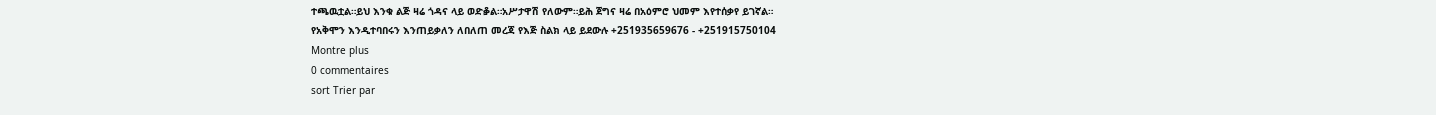ተጫዉቷል።ይህ እንቁ ልጅ ዛሬ ጎዳና ላይ ወድቇል።አሥታዋሽ የለውም።ይሕ ጀግና ዛሬ በአዕምሮ ህመም እየተሰቃየ ይገኛል።
የአቅሞን እንዲተባበሩን እንጠይቃለን ለበለጠ መረጃ የእጅ ስልክ ላይ ይደውሉ +251935659676 - +251915750104
Montre plus
0 commentaires
sort Trier par